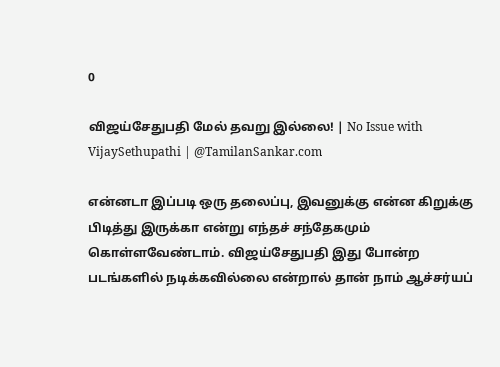0

விஜய்சேதுபதி மேல் தவறு இல்லை! | No Issue with VijaySethupathi | @TamilanSankar.com

என்னடா இப்படி ஒரு தலைப்பு, இவனுக்கு என்ன கிறுக்கு பிடித்து இருக்கா என்று எந்தச் சந்தேகமும் கொள்ளவேண்டாம். விஜய்சேதுபதி இது போன்ற படங்களில் நடிக்கவில்லை என்றால் தான் நாம் ஆச்சர்யப்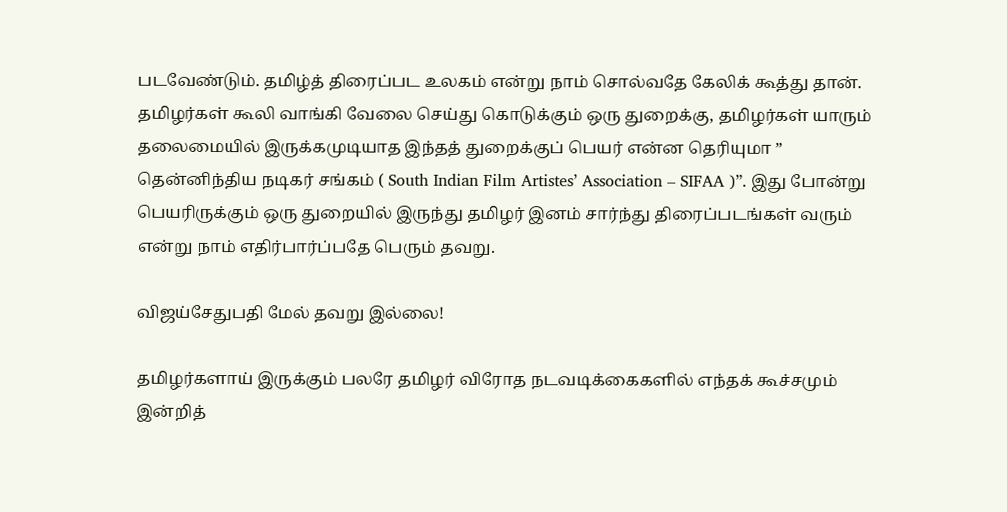படவேண்டும். தமிழ்த் திரைப்பட உலகம் என்று நாம் சொல்வதே கேலிக் கூத்து தான். தமிழர்கள் கூலி வாங்கி வேலை செய்து கொடுக்கும் ஒரு துறைக்கு, தமிழர்கள் யாரும் தலைமையில் இருக்கமுடியாத இந்தத் துறைக்குப் பெயர் என்ன தெரியுமா ” தென்னிந்திய நடிகர் சங்கம் ( South Indian Film Artistes’ Association – SIFAA )”. இது போன்று பெயரிருக்கும் ஒரு துறையில் இருந்து தமிழர் இனம் சார்ந்து திரைப்படங்கள் வரும் என்று நாம் எதிர்பார்ப்பதே பெரும் தவறு.

விஜய்சேதுபதி மேல் தவறு இல்லை!

தமிழர்களாய் இருக்கும் பலரே தமிழர் விரோத நடவடிக்கைகளில் எந்தக் கூச்சமும் இன்றித்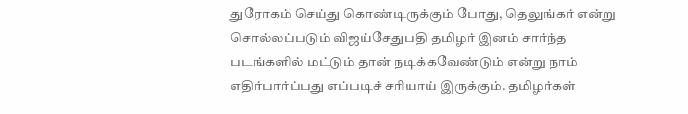துரோகம் செய்து கொண்டிருக்கும் போது, தெலுங்கர் என்று சொல்லப்படும் விஜய்சேதுபதி தமிழர் இனம் சார்ந்த படங்களில் மட்டும் தான் நடிக்கவேண்டும் என்று நாம் எதிர்பார்ப்பது எப்படிச் சரியாய் இருக்கும். தமிழர்கள்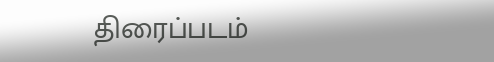திரைப்படம்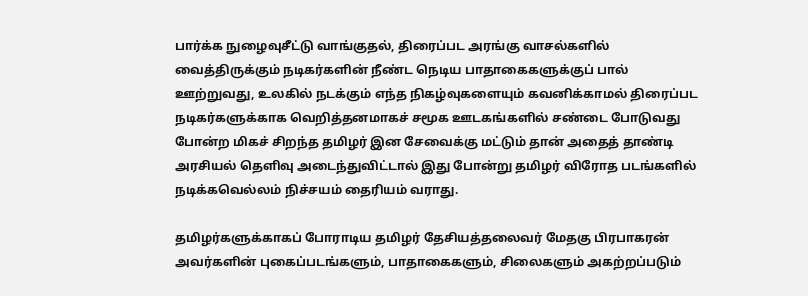பார்க்க நுழைவுசீட்டு வாங்குதல், திரைப்பட அரங்கு வாசல்களில் வைத்திருக்கும் நடிகர்களின் நீண்ட நெடிய பாதாகைகளுக்குப் பால் ஊற்றுவது, உலகில் நடக்கும் எந்த நிகழ்வுகளையும் கவனிக்காமல் திரைப்பட நடிகர்களுக்காக வெறித்தனமாகச் சமூக ஊடகங்களில் சண்டை போடுவது போன்ற மிகச் சிறந்த தமிழர் இன சேவைக்கு மட்டும் தான் அதைத் தாண்டி அரசியல் தெளிவு அடைந்துவிட்டால் இது போன்று தமிழர் விரோத படங்களில் நடிக்கவெல்லம் நிச்சயம் தைரியம் வராது.

தமிழர்களுக்காகப் போராடிய தமிழர் தேசியத்தலைவர் மேதகு பிரபாகரன் அவர்களின் புகைப்படங்களும், பாதாகைகளும், சிலைகளும் அகற்றப்படும்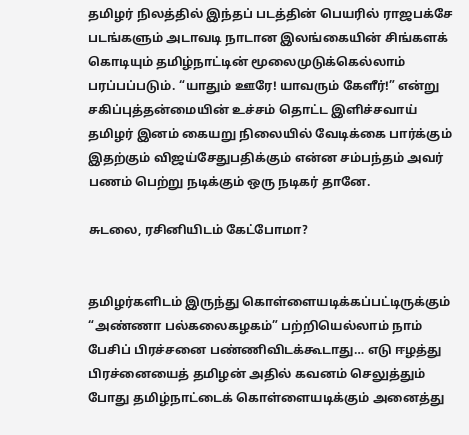தமிழர் நிலத்தில் இந்தப் படத்தின் பெயரில் ராஜபக்சே படங்களும் அடாவடி நாடான இலங்கையின் சிங்களக் கொடியும் தமிழ்நாட்டின் மூலைமுடுக்கெல்லாம் பரப்பப்படும். “யாதும் ஊரே! யாவரும் கேளீர்!” என்று சகிப்புத்தன்மையின் உச்சம் தொட்ட இளிச்சவாய் தமிழர் இனம் கையறு நிலையில் வேடிக்கை பார்க்கும் இதற்கும் விஜய்சேதுபதிக்கும் என்ன சம்பந்தம் அவர் பணம் பெற்று நடிக்கும் ஒரு நடிகர் தானே.

சுடலை, ரசினியிடம் கேட்போமா?


தமிழர்களிடம் இருந்து கொள்ளையடிக்கப்பட்டிருக்கும் “அண்ணா பல்கலைகழகம்” பற்றியெல்லாம் நாம் பேசிப் பிரச்சனை பண்ணிவிடக்கூடாது… எடு ஈழத்து பிரச்னையைத் தமிழன் அதில் கவனம் செலுத்தும் போது தமிழ்நாட்டைக் கொள்ளையடிக்கும் அனைத்து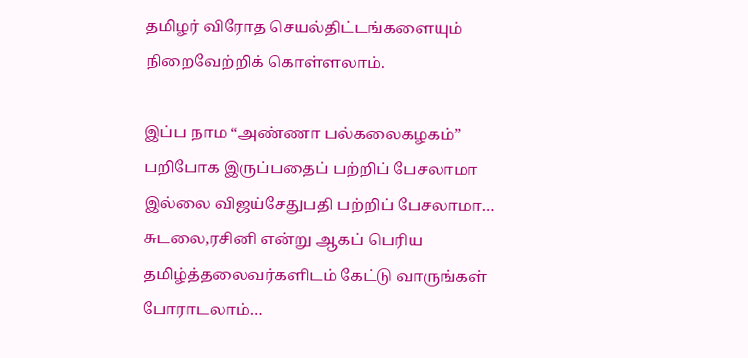தமிழர் விரோத செயல்திட்டங்களையும் நிறைவேற்றிக் கொள்ளலாம்.

இப்ப நாம “அண்ணா பல்கலைகழகம்” பறிபோக இருப்பதைப் பற்றிப் பேசலாமா இல்லை விஜய்சேதுபதி பற்றிப் பேசலாமா… சுடலை,ரசினி என்று ஆகப் பெரிய தமிழ்த்தலைவர்களிடம் கேட்டு வாருங்கள் போராடலாம்…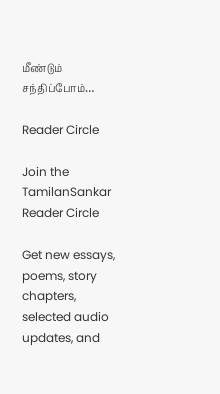மீண்டும் சந்திப்போம்…

Reader Circle

Join the TamilanSankar Reader Circle

Get new essays, poems, story chapters, selected audio updates, and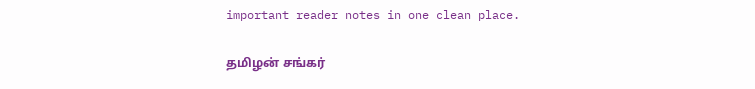important reader notes in one clean place.

தமிழன் சங்கர்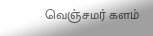வெஞ்சமர் களம்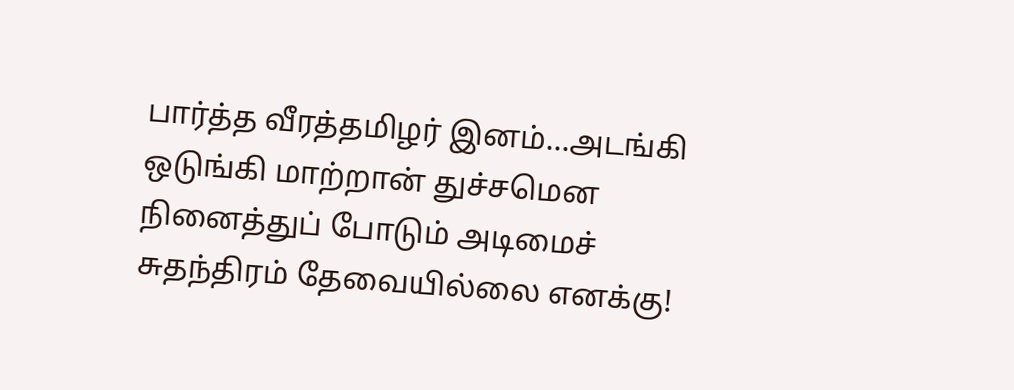பார்த்த வீரத்தமிழர் இனம்...அடங்கி ஒடுங்கி மாற்றான் துச்சமென நினைத்துப் போடும் அடிமைச் சுதந்திரம் தேவையில்லை எனக்கு!